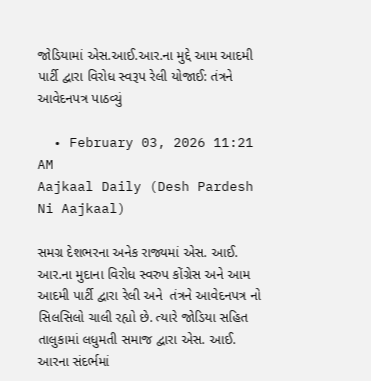જોડિયામાં એસ.આઈ.આર.ના મુદ્દે આમ આદમી પાર્ટી દ્વારા વિરોધ સ્વરૂપ રેલી યોજાઈ: તંત્રને આવેદનપત્ર પાઠવ્યું

  • February 03, 2026 11:21 AM
Aajkaal Daily (Desh Pardesh Ni Aajkaal)

સમગ્ર દેશભરના અનેક રાજ્યમાં એસ. આઈ. આર.ના મુદાના વિરોધ સ્વરુપ કોંગ્રેસ અને આમ આદમી પાર્ટી દ્વારા રેલી અને  તંત્રને આવેદનપત્ર નો સિલસિલો ચાલી રહ્યો છે. ત્યારે જોડિયા સહિત તાલુકામાં લધુમતી સમાજ દ્વારા એસ. આઈ. આરના સંદર્ભમાં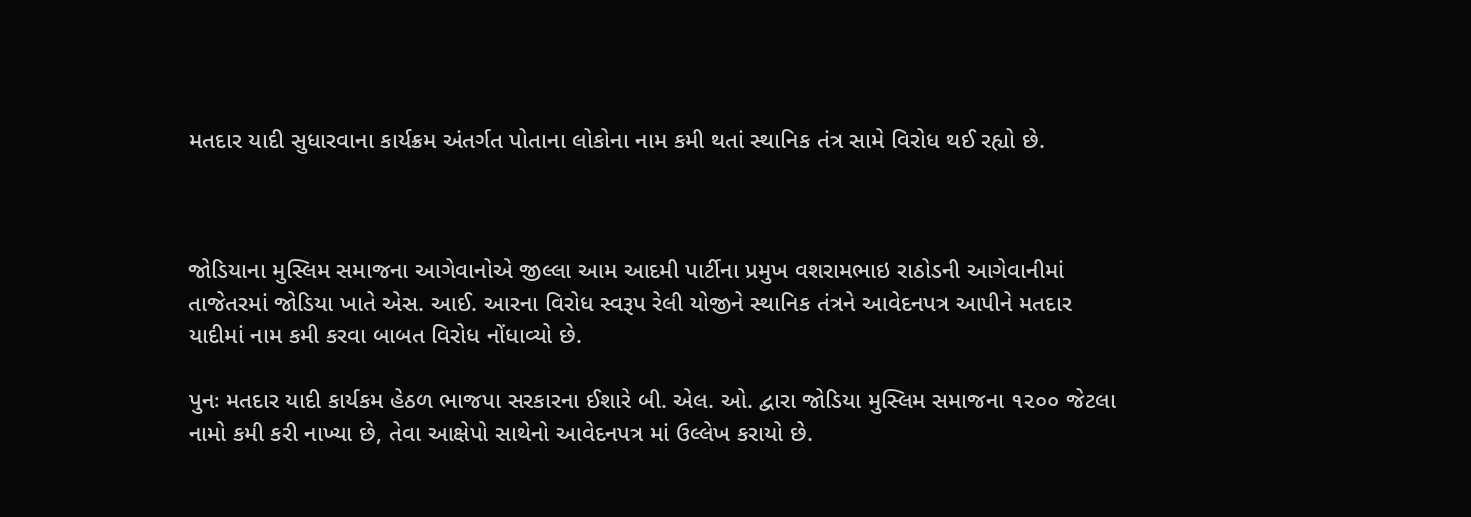મતદાર યાદી સુધારવાના કાર્યક્રમ અંતર્ગત પોતાના લોકોના નામ કમી થતાં સ્થાનિક તંત્ર સામે વિરોધ થઈ રહ્યો છે.



જોડિયાના મુસ્લિમ સમાજના આગેવાનોએ જીલ્લા આમ આદમી પાર્ટીના પ્રમુખ વશરામભાઇ રાઠોડની આગેવાનીમાં તાજેતરમાં જોડિયા ખાતે એસ. આઈ. આરના વિરોધ સ્વરૂપ રેલી યોજીને સ્થાનિક તંત્રને આવેદનપત્ર આપીને મતદાર યાદીમાં નામ કમી કરવા બાબત વિરોધ નોંધાવ્યો છે.

પુનઃ મતદાર યાદી કાર્યકમ હેઠળ ભાજપા સરકારના ઈશારે બી. એલ. ઓ. દ્વારા જોડિયા મુસ્લિમ સમાજના ૧૨૦૦ જેટલા નામો કમી કરી નાખ્યા છે, તેવા આક્ષેપો સાથેનો આવેદનપત્ર માં ઉલ્લેખ કરાયો છે.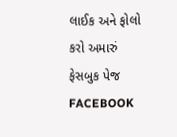લાઈક અને ફોલો કરો અમારું ફેસબુક પેજ FACEBOOK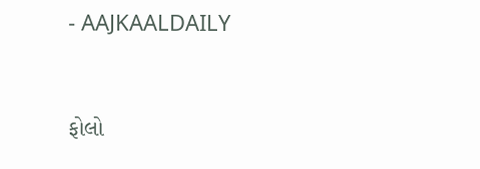- AAJKAALDAILY


ફોલો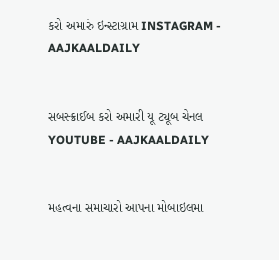કરો અમારું ઇન્સ્ટાગ્રામ INSTAGRAM - AAJKAALDAILY


સબસ્ક્રાઈબ કરો અમારી યૂ ટ્યૂબ ચેનલ YOUTUBE - AAJKAALDAILY


મહત્વના સમાચારો આપના મોબાઇલમા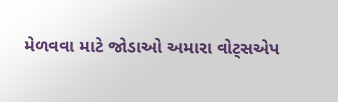મેળવવા માટે જોડાઓ અમારા વોટ્સએપ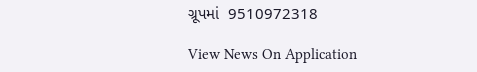ગ્રૂપમાં  9510972318

View News On Application